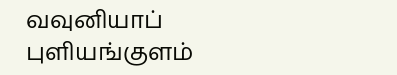வவுனியாப் புளியங்குளம்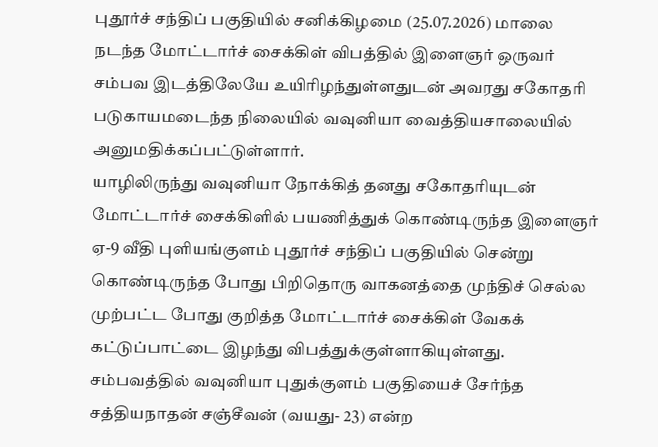புதூர்ச் சந்திப் பகுதியில் சனிக்கிழமை (25.07.2026) மாலை நடந்த மோட்டார்ச் சைக்கிள் விபத்தில் இளைஞர் ஒருவர் சம்பவ இடத்திலேயே உயிரிழந்துள்ளதுடன் அவரது சகோதரி படுகாயமடைந்த நிலையில் வவுனியா வைத்தியசாலையில் அனுமதிக்கப்பட்டுள்ளார்.
யாழிலிருந்து வவுனியா நோக்கித் தனது சகோதரியுடன் மோட்டார்ச் சைக்கிளில் பயணித்துக் கொண்டிருந்த இளைஞர் ஏ-9 வீதி புளியங்குளம் புதூர்ச் சந்திப் பகுதியில் சென்று கொண்டிருந்த போது பிறிதொரு வாகனத்தை முந்திச் செல்ல முற்பட்ட போது குறித்த மோட்டார்ச் சைக்கிள் வேகக் கட்டுப்பாட்டை இழந்து விபத்துக்குள்ளாகியுள்ளது.
சம்பவத்தில் வவுனியா புதுக்குளம் பகுதியைச் சேர்ந்த சத்தியநாதன் சஞ்சீவன் (வயது- 23) என்ற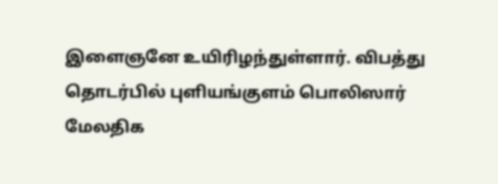இளைஞனே உயிரிழந்துள்ளார். விபத்து தொடர்பில் புளியங்குளம் பொலிஸார் மேலதிக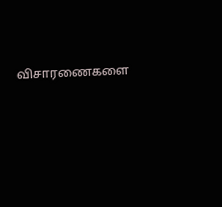விசாரணைகளை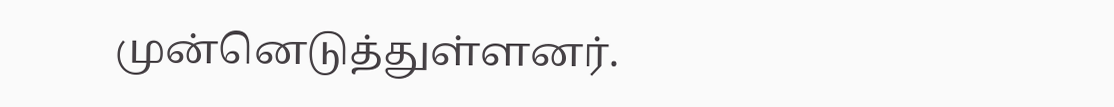முன்னெடுத்துள்ளனர்.